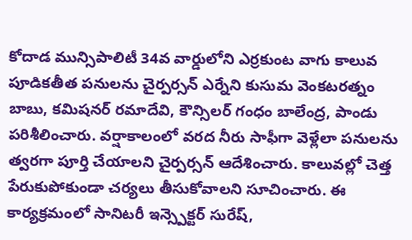కోదాడ మున్సిపాలిటీ 34వ వార్డులోని ఎర్రకుంట వాగు కాలువ పూడికతీత పనులను చైర్పర్సన్ ఎర్నేని కుసుమ వెంకటరత్నం బాబు, కమిషనర్ రమాదేవి, కౌన్సిలర్ గంధం బాలేంద్ర, పాండు పరిశీలించారు. వర్షాకాలంలో వరద నీరు సాఫీగా వెళ్లేలా పనులను త్వరగా పూర్తి చేయాలని చైర్పర్సన్ ఆదేశించారు. కాలువల్లో చెత్త పేరుకుపోకుండా చర్యలు తీసుకోవాలని సూచించారు. ఈ కార్యక్రమంలో సానిటరీ ఇన్స్పెక్టర్ సురేష్,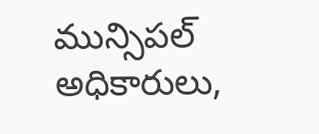మున్సిపల్ అధికారులు,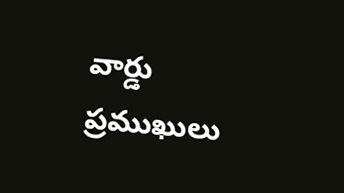వార్డు ప్రముఖులు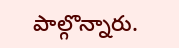పాల్గొన్నారు.